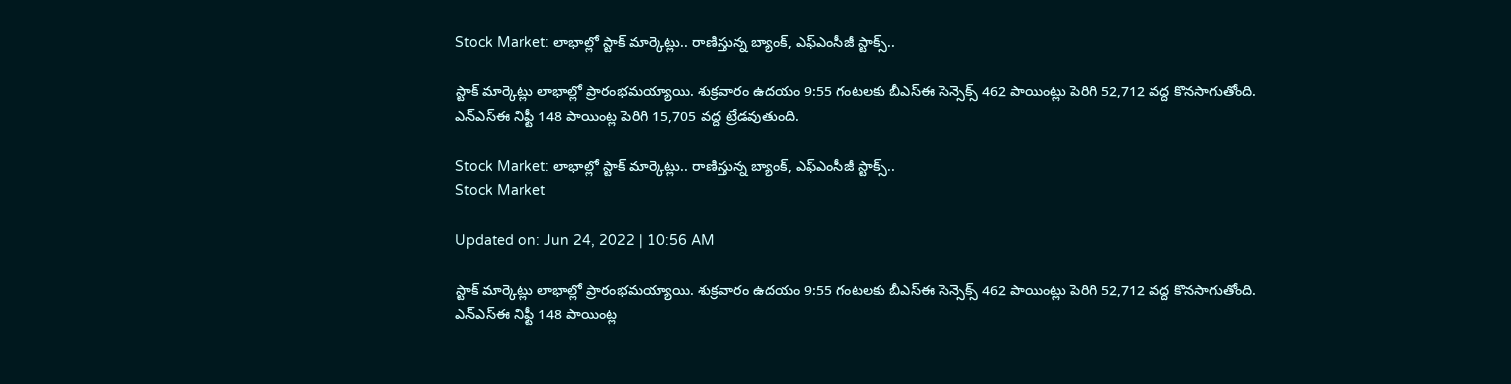Stock Market: లాభాల్లో స్టాక్‌ మార్కెట్లు.. రాణిస్తున్న బ్యాంక్‌, ఎఫ్‌ఎంసీజీ స్టాక్స్‌..

స్టాక్ మార్కెట్లు లాభాల్లో ప్రారంభమయ్యాయి. శుక్రవారం ఉదయం 9:55 గంటలకు బీఎస్‌ఈ సెన్సెక్స్‌ 462 పాయింట్లు పెరిగి 52,712 వద్ద కొనసాగుతోంది. ఎన్‌ఎస్‌ఈ నిఫ్టీ 148 పాయింట్ల పెరిగి 15,705 వద్ద ట్రేడవుతుంది.

Stock Market: లాభాల్లో స్టాక్‌ మార్కెట్లు.. రాణిస్తున్న బ్యాంక్‌, ఎఫ్‌ఎంసీజీ స్టాక్స్‌..
Stock Market

Updated on: Jun 24, 2022 | 10:56 AM

స్టాక్ మార్కెట్లు లాభాల్లో ప్రారంభమయ్యాయి. శుక్రవారం ఉదయం 9:55 గంటలకు బీఎస్‌ఈ సెన్సెక్స్‌ 462 పాయింట్లు పెరిగి 52,712 వద్ద కొనసాగుతోంది. ఎన్‌ఎస్‌ఈ నిఫ్టీ 148 పాయింట్ల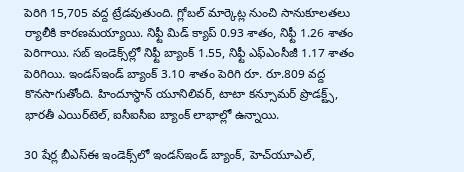పెరిగి 15,705 వద్ద ట్రేడవుతుంది. గ్లోబల్ మార్కెట్ల నుంచి సానుకూలతలు ర్యాలీకి కారణమయ్యాయి. నిఫ్టీ మిడ్‌ క్యాప్‌ 0.93 శాతం, నిఫ్టీ 1.26 శాతం పెరిగాయి. సబ్‌ ఇండెక్స్‌ల్లో నిఫ్టీ బ్యాంక్ 1.55, నిఫ్టీ ఎఫ్‌ఎంసీజీ 1.17 శాతం పెరిగియి. ఇండస్‌ఇండ్‌ బ్యాంక్‌ 3.10 శాతం పెరిగి రూ. రూ.809 వద్ద కొనసాగుతోంది. హిందూస్థాన్‌ యూనిలివర్‌, టాటా కన్సూమర్‌ ప్రొడక్ట్స్‌, భారతీ ఎయిర్‌టెల్‌, ఐసీఐసీఐ బ్యాంక్‌ లాభాల్లో ఉన్నాయి.

30 షేర్ల బీఎస్‌ఈ ఇండెక్స్‌లో ఇండస్‌ఇండ్‌ బ్యాంక్‌, హెచ్‌యూఎల్,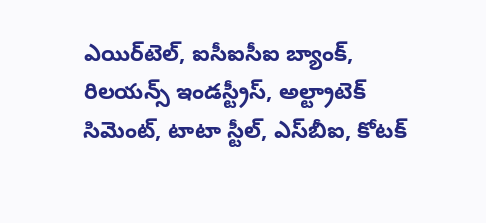ఎయిర్‌టెల్, ఐసీఐసీఐ బ్యాంక్, రిలయన్స్ ఇండస్ట్రీస్‌, అల్ట్రాటెక్‌ సిమెంట్, టాటా స్టీల్‌, ఎస్‌బీఐ, కోటక్‌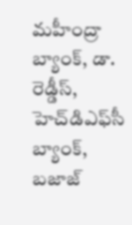మహీంద్రా బ్యాంక్, డా. రెడ్డీస్, హెచ్‌డిఎఫ్‌సీ బ్యాంక్‌, బజాజ్‌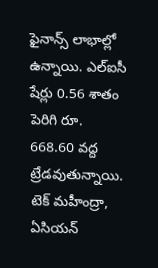ఫైనాన్స్ లాభాల్లో ఉన్నాయి. ఎల్‌ఐసీ షేర్లు 0.56 శాతం పెరిగి రూ. 668.60 వద్ద ట్రేడవుతున్నాయి. టెక్‌ మహీంద్రా, ఏసియన్‌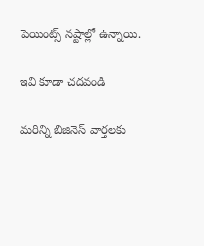పెయింట్స్‌ నష్టాల్లో ఉన్నాయి.

ఇవి కూడా చదవండి

మరిన్ని బిజినెస్‌ వార్తలకు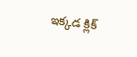ఇక్కడ క్లిక్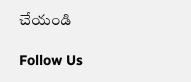చేయండి

Follow Us